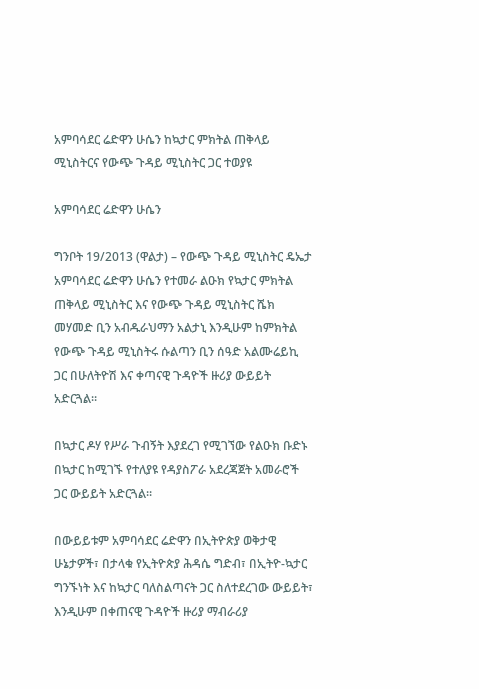አምባሳደር ሬድዋን ሁሴን ከኳታር ምክትል ጠቅላይ ሚኒስትርና የውጭ ጉዳይ ሚኒስትር ጋር ተወያዩ

አምባሳደር ሬድዋን ሁሴን

ግንቦት 19/2013 (ዋልታ) – የውጭ ጉዳይ ሚኒስትር ዴኤታ አምባሳደር ሬድዋን ሁሴን የተመራ ልዑክ የኳታር ምክትል ጠቅላይ ሚኒስትር እና የውጭ ጉዳይ ሚኒስትር ሼክ መሃመድ ቢን አብዱራህማን አልታኒ እንዲሁም ከምክትል የውጭ ጉዳይ ሚኒስትሩ ሱልጣን ቢን ሰዓድ አልሙሬይኪ ጋር በሁለትዮሽ እና ቀጣናዊ ጉዳዮች ዙሪያ ውይይት አድርጓል።

በኳታር ዶሃ የሥራ ጉብኝት እያደረገ የሚገኘው የልዑክ ቡድኑ በኳታር ከሚገኙ የተለያዩ የዳያስፖራ አደረጃጀት አመራሮች ጋር ውይይት አድርጓል።

በውይይቱም አምባሳደር ሬድዋን በኢትዮጵያ ወቅታዊ ሁኔታዎች፣ በታላቁ የኢትዮጵያ ሕዳሴ ግድብ፣ በኢትዮ-ኳታር ግንኙነት እና ከኳታር ባለስልጣናት ጋር ስለተደረገው ውይይት፣ እንዲሁም በቀጠናዊ ጉዳዮች ዙሪያ ማብራሪያ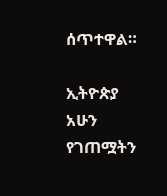ሰጥተዋል።

ኢትዮጵያ አሁን የገጠሟትን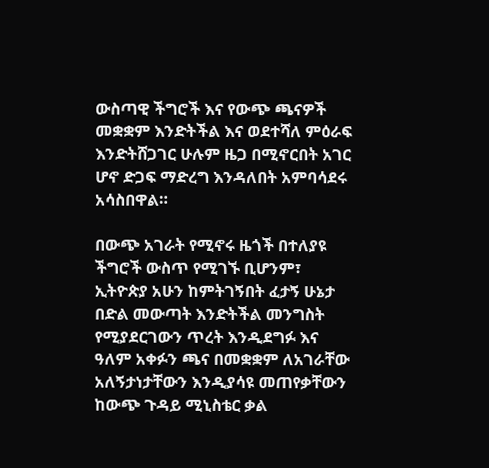ውስጣዊ ችግሮች እና የውጭ ጫናዎች መቋቋም እንድትችል እና ወደተሻለ ምዕራፍ እንድትሸጋገር ሁሉም ዜጋ በሚኖርበት አገር ሆኖ ድጋፍ ማድረግ እንዳለበት አምባሳደሩ አሳስበዋል።

በውጭ አገራት የሚኖሩ ዜጎች በተለያዩ ችግሮች ውስጥ የሚገኙ ቢሆንም፣ ኢትዮጵያ አሁን ከምትገኝበት ፈታኝ ሁኔታ በድል መውጣት እንድትችል መንግስት የሚያደርገውን ጥረት እንዲደግፉ እና ዓለም አቀፉን ጫና በመቋቋም ለአገራቸው አለኝታነታቸውን እንዲያሳዩ መጠየቃቸውን ከውጭ ጉዳይ ሚኒስቴር ቃል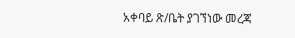አቀባይ ጽ/ቤት ያገኘነው መረጃ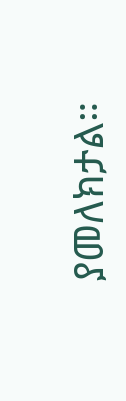ያመለክታል።